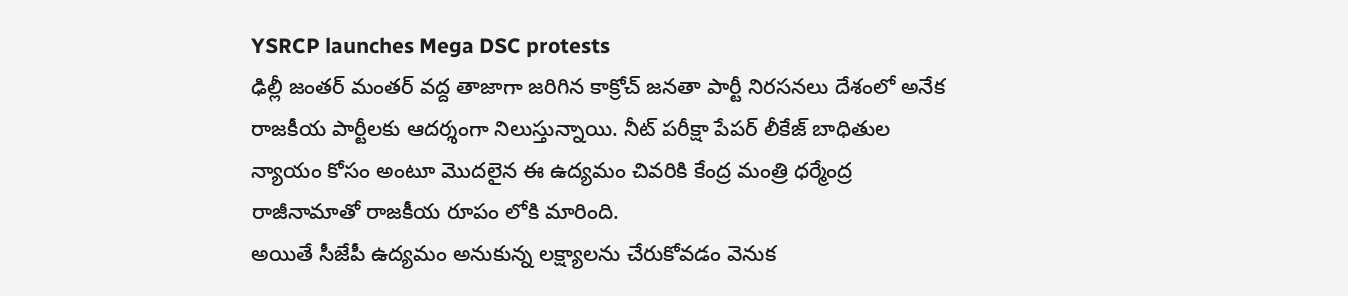YSRCP launches Mega DSC protests
ఢిల్లీ జంతర్ మంతర్ వద్ద తాజాగా జరిగిన కాక్రోచ్ జనతా పార్టీ నిరసనలు దేశంలో అనేక రాజకీయ పార్టీలకు ఆదర్శంగా నిలుస్తున్నాయి. నీట్ పరీక్షా పేపర్ లీకేజ్ బాధితుల న్యాయం కోసం అంటూ మొదలైన ఈ ఉద్యమం చివరికి కేంద్ర మంత్రి ధర్మేంద్ర రాజీనామాతో రాజకీయ రూపం లోకి మారింది.
అయితే సీజేపీ ఉద్యమం అనుకున్న లక్ష్యాలను చేరుకోవడం వెనుక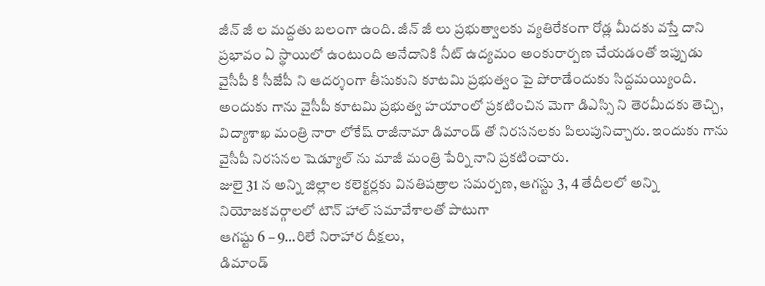జీన్ జీ ల మద్దతు బలంగా ఉంది. జీన్ జీ లు ప్రభుత్వాలకు వ్యతిరేకంగా రోడ్ల మీదకు వస్తే దాని ప్రభావం ఏ స్థాయిలో ఉంటుంది అనేదానికి నీట్ ఉద్యమం అంకురార్పణ చేయడంతో ఇప్పుడు వైసీపీ కి సీజేపీ ని ఆదర్శంగా తీసుకుని కూటమి ప్రభుత్వం పై పోరాడేందుకు సిద్దమయ్యింది.
అందుకు గాను వైసీపీ కూటమి ప్రభుత్వ హయాంలో ప్రకటించిన మెగా డిఎస్సి ని తెరమీదకు తెచ్చి, విద్యాశాఖ మంత్రి నారా లోకేష్ రాజీనామా డిమాండ్ తో నిరసనలకు పిలుపునిచ్చారు. ఇందుకు గాను వైసీపీ నిరసనల షెడ్యూల్ ను మాజీ మంత్రి పేర్ని నాని ప్రకటించారు.
జులై 31 న అన్ని జిల్లాల కలెక్టర్లకు వినతిపత్రాల సమర్పణ, ఆగస్టు 3, 4 తేదీలలో అన్ని నియోజకవర్గాలలో టౌన్ హాల్ సమావేశాలతో పాటుగా
ఆగష్టు 6 – 9…రిలే నిరాహార దీక్షలు,
డిమాండ్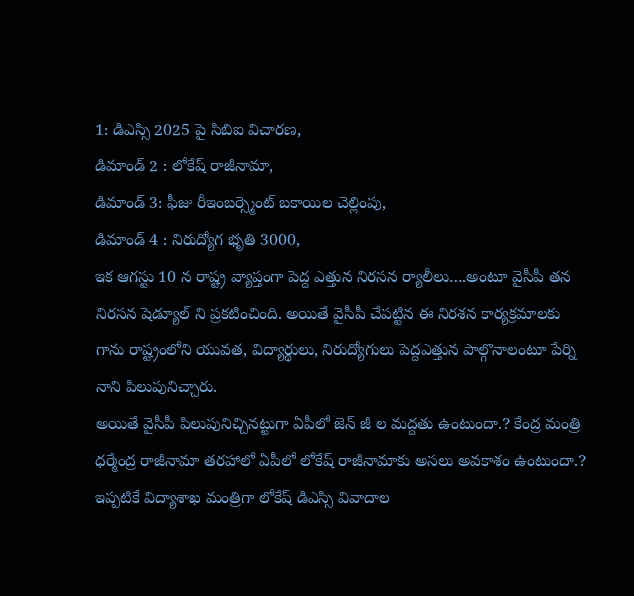1: డిఎస్సి 2025 పై సిబిఐ విచారణ,
డిమాండ్ 2 : లోకేష్ రాజీనామా,
డిమాండ్ 3: ఫీజు రీఇంబర్స్మెంట్ బకాయిల చెల్లింపు,
డిమాండ్ 4 : నిరుద్యోగ భృతి 3000,
ఇక ఆగస్టు 10 న రాష్ట్ర వ్యాప్తంగా పెద్ద ఎత్తున నిరసన ర్యాలీలు….అంటూ వైసీపీ తన నిరసన షెడ్యూల్ ని ప్రకటించింది. అయితే వైసీపీ చేపట్టిన ఈ నిరశన కార్యక్రమాలకు గాను రాష్ట్రంలోని యువత, విద్యార్థులు, నిరుద్యోగులు పెద్దఎత్తున పాల్గొనాలంటూ పేర్ని నాని పిలుపునిచ్చారు.
అయితే వైసీపీ పిలుపునిచ్చినట్టుగా ఏపీలో జెన్ జీ ల మద్దతు ఉంటుందా.? కేంద్ర మంత్రి ధర్మేంద్ర రాజీనామా తరహాలో ఏపీలో లోకేష్ రాజీనామాకు అసలు అవకాశం ఉంటుందా.? ఇప్పటికే విద్యాశాఖ మంత్రిగా లోకేష్ డిఎస్సి వివాదాల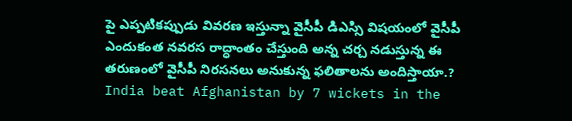పై ఎప్పటికప్పుడు వివరణ ఇస్తున్నా వైసీపీ డిఎస్సి విషయంలో వైసీపీ ఎందుకంత నవరస రాద్ధాంతం చేస్తుంది అన్న చర్చ నడుస్తున్న ఈ తరుణంలో వైసీపీ నిరసనలు అనుకున్న ఫలితాలను అందిస్తాయా.?
India beat Afghanistan by 7 wickets in the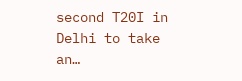second T20I in Delhi to take an…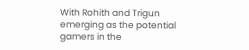With Rohith and Trigun emerging as the potential gamers in the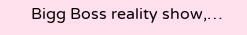Bigg Boss reality show,…